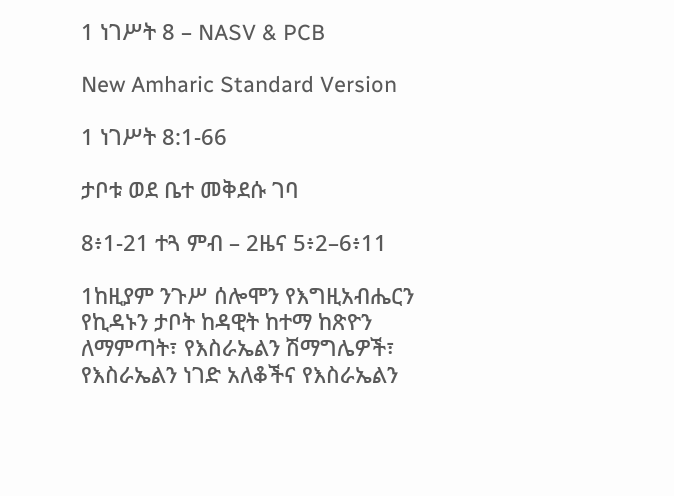1 ነገሥት 8 – NASV & PCB

New Amharic Standard Version

1 ነገሥት 8:1-66

ታቦቱ ወደ ቤተ መቅደሱ ገባ

8፥1-21 ተጓ ምብ – 2ዜና 5፥2–6፥11

1ከዚያም ንጉሥ ሰሎሞን የእግዚአብሔርን የኪዳኑን ታቦት ከዳዊት ከተማ ከጽዮን ለማምጣት፣ የእስራኤልን ሽማግሌዎች፣ የእስራኤልን ነገድ አለቆችና የእስራኤልን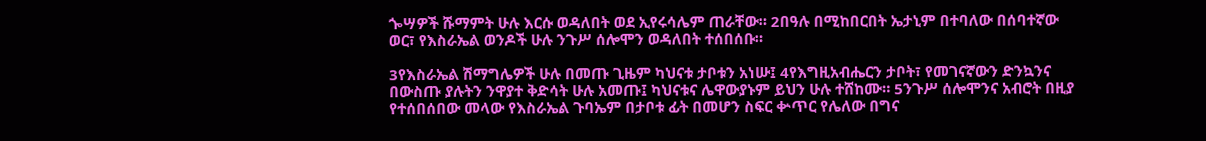ጐሣዎች ሹማምት ሁሉ እርሱ ወዳለበት ወደ ኢየሩሳሌም ጠራቸው። 2በዓሉ በሚከበርበት ኤታኒም በተባለው በሰባተኛው ወር፣ የእስራኤል ወንዶች ሁሉ ንጉሥ ሰሎሞን ወዳለበት ተሰበሰቡ።

3የእስራኤል ሽማግሌዎች ሁሉ በመጡ ጊዜም ካህናቱ ታቦቱን አነሡ፤ 4የእግዚአብሔርን ታቦት፣ የመገናኛውን ድንኳንና በውስጡ ያሉትን ንዋያተ ቅድሳት ሁሉ አመጡ፤ ካህናቱና ሌዋውያኑም ይህን ሁሉ ተሸከሙ። 5ንጉሥ ሰሎሞንና አብሮት በዚያ የተሰበሰበው መላው የእስራኤል ጉባኤም በታቦቱ ፊት በመሆን ስፍር ቍጥር የሌለው በግና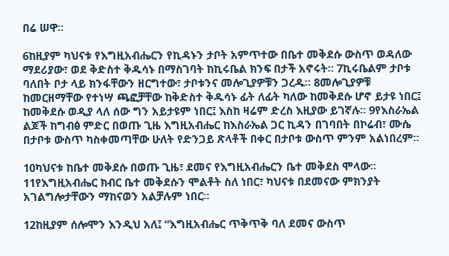በሬ ሠዋ።

6ከዚያም ካህናቱ የእግዚአብሔርን የኪዳኑን ታቦት አምጥተው በቤተ መቅደሱ ውስጥ ወዳለው ማደሪያው፣ ወደ ቅድስተ ቅዱሳኑ በማስገባት ከኪሩቤል ክንፍ በታች አኖሩት። 7ኪሩቤልም ታቦቱ ባለበት ቦታ ላይ ክንፋቸውን ዘርግተው፣ ታቦቱንና መሎጊያዎቹን ጋረዱ። 8መሎጊያዎቹ ከመርዘማቸው የተነሣ ጫፎቻቸው ከቅድስተ ቅዱሳኑ ፊት ለፊት ካለው ከመቅደሱ ሆኖ ይታዩ ነበር፤ ከመቅደሱ ወዲያ ላለ ሰው ግን አይታዩም ነበር፤ እስከ ዛሬም ድረስ እዚያው ይገኛሉ። 9የእስራኤል ልጆች ከግብፅ ምድር በወጡ ጊዜ እግዚአብሔር ከእስራኤል ጋር ኪዳን በገባበት በኮሬብ፣ ሙሴ በታቦቱ ውስጥ ካስቀመጣቸው ሁለት የድንጋይ ጽላቶች በቀር በታቦቱ ውስጥ ምንም አልነበረም።

10ካህናቱ ከቤተ መቅደሱ በወጡ ጊዜ፣ ደመና የእግዚአብሔርን ቤተ መቅደስ ሞላው። 11የእግዚአብሔር ክብር ቤተ መቅደሱን ሞልቶት ስለ ነበር፣ ካህናቱ በደመናው ምክንያት አገልግሎታቸውን ማከናወን አልቻሉም ነበር።

12ከዚያም ሰሎሞን እንዲህ አለ፤ “እግዚአብሔር ጥቅጥቅ ባለ ደመና ውስጥ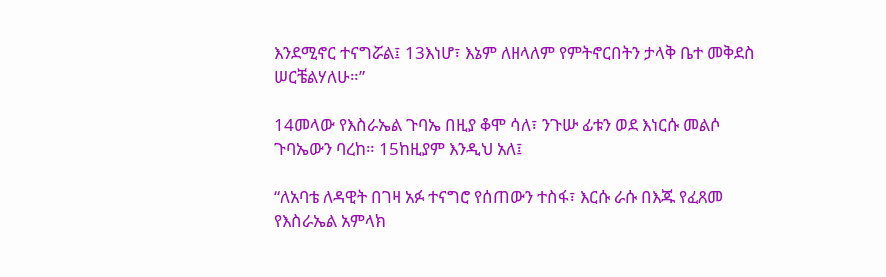እንደሚኖር ተናግሯል፤ 13እነሆ፣ እኔም ለዘላለም የምትኖርበትን ታላቅ ቤተ መቅደስ ሠርቼልሃለሁ።”

14መላው የእስራኤል ጉባኤ በዚያ ቆሞ ሳለ፣ ንጉሡ ፊቱን ወደ እነርሱ መልሶ ጉባኤውን ባረከ። 15ከዚያም እንዲህ አለ፤

“ለአባቴ ለዳዊት በገዛ አፉ ተናግሮ የሰጠውን ተስፋ፣ እርሱ ራሱ በእጁ የፈጸመ የእስራኤል አምላክ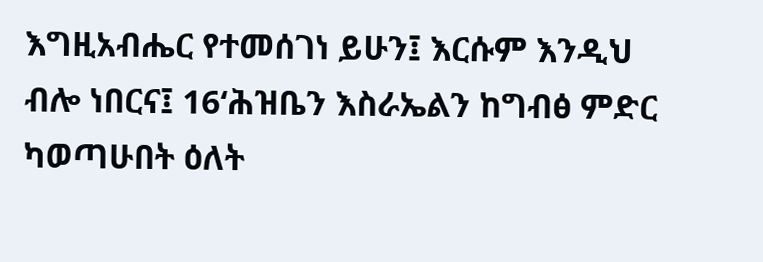እግዚአብሔር የተመሰገነ ይሁን፤ እርሱም እንዲህ ብሎ ነበርና፤ 16‘ሕዝቤን እስራኤልን ከግብፅ ምድር ካወጣሁበት ዕለት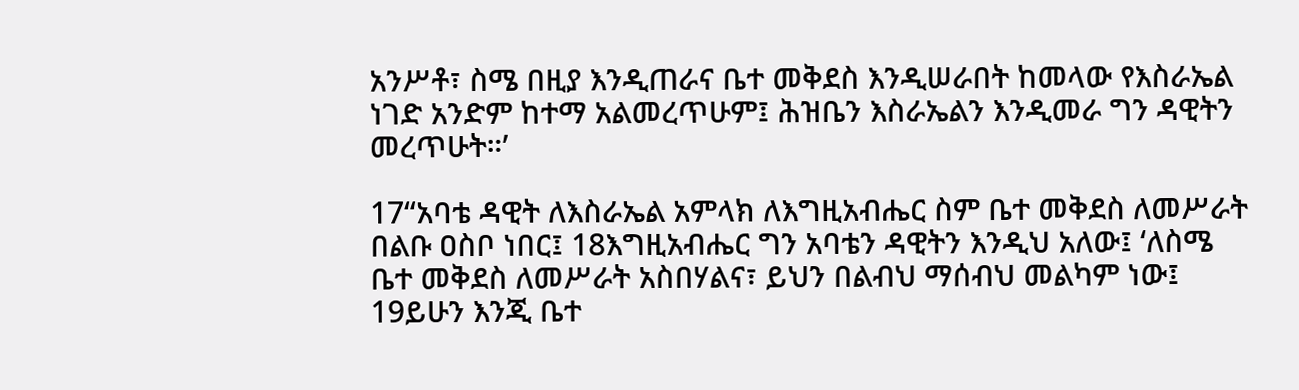አንሥቶ፣ ስሜ በዚያ እንዲጠራና ቤተ መቅደስ እንዲሠራበት ከመላው የእስራኤል ነገድ አንድም ከተማ አልመረጥሁም፤ ሕዝቤን እስራኤልን እንዲመራ ግን ዳዊትን መረጥሁት።’

17“አባቴ ዳዊት ለእስራኤል አምላክ ለእግዚአብሔር ስም ቤተ መቅደስ ለመሥራት በልቡ ዐስቦ ነበር፤ 18እግዚአብሔር ግን አባቴን ዳዊትን እንዲህ አለው፤ ‘ለስሜ ቤተ መቅደስ ለመሥራት አስበሃልና፣ ይህን በልብህ ማሰብህ መልካም ነው፤ 19ይሁን እንጂ ቤተ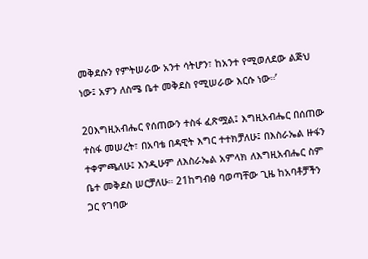መቅደሱን የምትሠራው አንተ ሳትሆን፣ ከአንተ የሚወለደው ልጅህ ነው፤ አዎን ለስሜ ቤተ መቅደስ የሚሠራው እርሱ ነው።’

20እግዚአብሔር የሰጠውን ተስፋ ፈጽሟል፤ እግዚአብሔር በሰጠው ተስፋ መሠረት፣ በአባቴ በዳዊት እግር ተተክቻለሁ፤ በእስራኤል ዙፋን ተቀምጫለሁ፤ እንዲሁም ለእስራኤል አምላክ ለእግዚአብሔር ስም ቤተ መቅደስ ሠርቻለሁ። 21ከግብፅ ባወጣቸው ጊዜ ከአባቶቻችን ጋር የገባው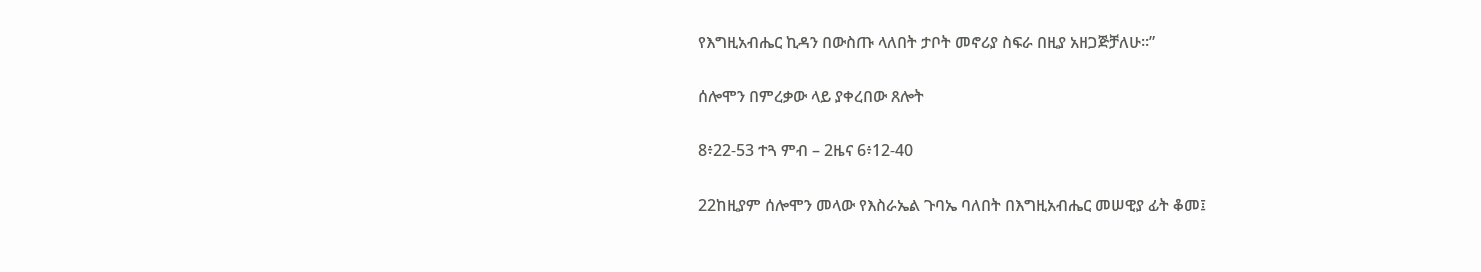የእግዚአብሔር ኪዳን በውስጡ ላለበት ታቦት መኖሪያ ስፍራ በዚያ አዘጋጅቻለሁ።”

ሰሎሞን በምረቃው ላይ ያቀረበው ጸሎት

8፥22-53 ተጓ ምብ – 2ዜና 6፥12-40

22ከዚያም ሰሎሞን መላው የእስራኤል ጉባኤ ባለበት በእግዚአብሔር መሠዊያ ፊት ቆመ፤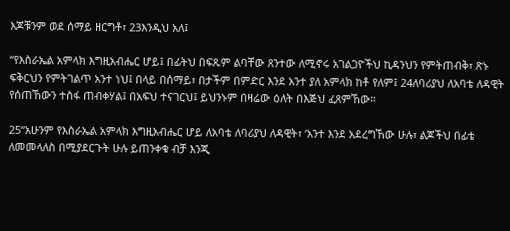እጆቹንም ወደ ሰማይ ዘርግቶ፣ 23እንዲህ አለ፤

“የእስራኤል አምላክ እግዚአብሔር ሆይ፤ በፊትህ በፍጹም ልባቸው ጸንተው ለሚኖሩ አገልጋዮችህ ኪዳንህን የምትጠብቅ፣ ጽኑ ፍቅርህን የምትገልጥ አንተ ነህ፤ በላይ በሰማይ፣ በታችም በምድር እንደ አንተ ያለ አምላክ ከቶ የለም፤ 24ለባሪያህ ለአባቴ ለዳዊት የሰጠኸውን ተስፋ ጠብቀሃል፤ በአፍህ ተናገርህ፤ ይህንኑም በዛሬው ዕለት በእጅህ ፈጸምኸው።

25“አሁንም የእስራኤል አምላክ እግዚአብሔር ሆይ ለአባቴ ለባሪያህ ለዳዊት፣ ‘አንተ እንደ አደረግኸው ሁሉ፣ ልጆችህ በፊቴ ለመመላለስ በሚያደርጉት ሁሉ ይጠንቀቁ ብቻ እንጂ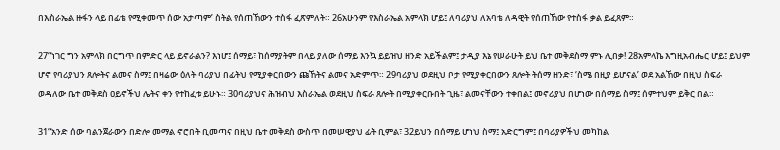በእስራኤል ዙፋን ላይ በፊቴ የሚቀመጥ ሰው አታጣም’ ስትል የሰጠኸውን ተስፋ ፈጽምለት። 26አሁንም የእስራኤል አምላክ ሆይ፤ ለባሪያህ ለአባቴ ለዳዊት የሰጠኸው የተስፋ ቃል ይፈጸም።

27“ነገር ግን አምላክ በርግጥ በምድር ላይ ይኖራልን? እነሆ፤ ሰማይ፣ ከሰማያትም በላይ ያለው ሰማይ እንኳ ይይዝህ ዘንድ አይችልም፤ ታዲያ እኔ የሠራሁት ይህ ቤተ መቅደስማ ምኑ ሊበቃ! 28አምላኬ እግዚአብሔር ሆይ፤ ይህም ሆኖ የባሪያህን ጸሎትና ልመና ስማ፤ በዛሬው ዕለት ባሪያህ በፊትህ የሚያቀርበውን ጩኸትና ልመና አድምጥ። 29ባሪያህ ወደዚህ ቦታ የሚያቀርበውን ጸሎት ትሰማ ዘንድ፣ ‘ስሜ በዚያ ይሆናል’ ወደ አልኸው በዚህ ስፍራ ወዳለው ቤተ መቅደስ ዐይኖችህ ሌትና ቀን የተከፈቱ ይሁኑ። 30ባሪያህና ሕዝብህ እስራኤል ወደዚህ ስፍራ ጸሎት በሚያቀርቡበት ጊዜ፣ ልመናቸውን ተቀበል፤ መኖሪያህ በሆነው በሰማይ ስማ፤ ሰምተህም ይቅር በል።

31“አንድ ሰው ባልንጀራውን በድሎ መማል ኖሮበት ቢመጣና በዚህ ቤተ መቅደስ ውስጥ በመሠዊያህ ፊት ቢምል፣ 32ይህን በሰማይ ሆነህ ስማ፤ አድርግም፤ በባሪያዎችህ መካከል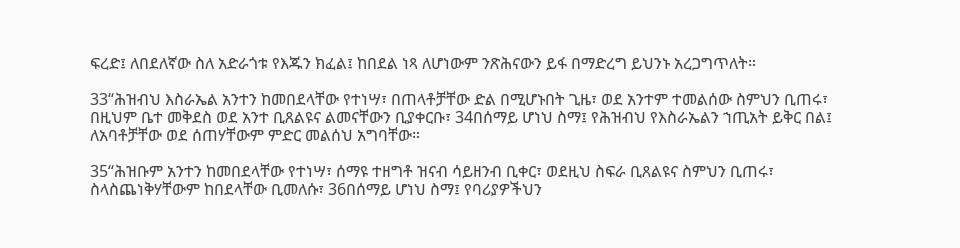ፍረድ፤ ለበደለኛው ስለ አድራጎቱ የእጁን ክፈል፤ ከበደል ነጻ ለሆነውም ንጽሕናውን ይፋ በማድረግ ይህንኑ አረጋግጥለት።

33“ሕዝብህ እስራኤል አንተን ከመበደላቸው የተነሣ፣ በጠላቶቻቸው ድል በሚሆኑበት ጊዜ፣ ወደ አንተም ተመልሰው ስምህን ቢጠሩ፣ በዚህም ቤተ መቅደስ ወደ አንተ ቢጸልዩና ልመናቸውን ቢያቀርቡ፣ 34በሰማይ ሆነህ ስማ፤ የሕዝብህ የእስራኤልን ኀጢአት ይቅር በል፤ ለአባቶቻቸው ወደ ሰጠሃቸውም ምድር መልሰህ አግባቸው።

35“ሕዝቡም አንተን ከመበደላቸው የተነሣ፣ ሰማዩ ተዘግቶ ዝናብ ሳይዘንብ ቢቀር፣ ወደዚህ ስፍራ ቢጸልዩና ስምህን ቢጠሩ፣ ስላስጨነቅሃቸውም ከበደላቸው ቢመለሱ፣ 36በሰማይ ሆነህ ስማ፤ የባሪያዎችህን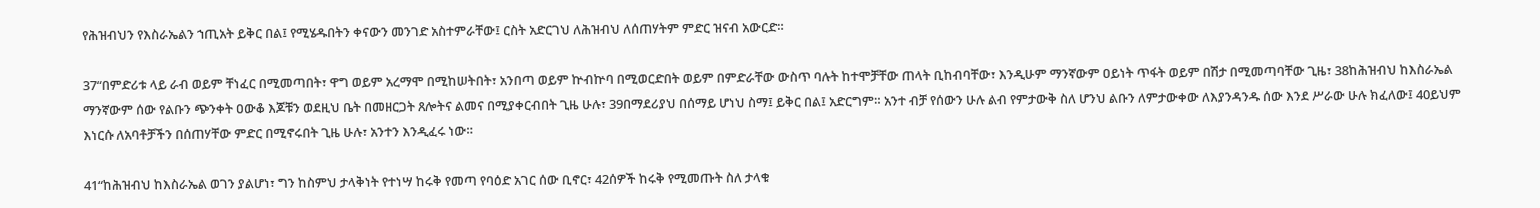የሕዝብህን የእስራኤልን ኀጢአት ይቅር በል፤ የሚሄዱበትን ቀናውን መንገድ አስተምራቸው፤ ርስት አድርገህ ለሕዝብህ ለሰጠሃትም ምድር ዝናብ አውርድ።

37“በምድሪቱ ላይ ራብ ወይም ቸነፈር በሚመጣበት፣ ዋግ ወይም አረማሞ በሚከሠትበት፣ አንበጣ ወይም ኵብኵባ በሚወርድበት ወይም በምድራቸው ውስጥ ባሉት ከተሞቻቸው ጠላት ቢከብባቸው፣ እንዲሁም ማንኛውም ዐይነት ጥፋት ወይም በሽታ በሚመጣባቸው ጊዜ፣ 38ከሕዝብህ ከእስራኤል ማንኛውም ሰው የልቡን ጭንቀት ዐውቆ እጆቹን ወደዚህ ቤት በመዘርጋት ጸሎትና ልመና በሚያቀርብበት ጊዜ ሁሉ፣ 39በማደሪያህ በሰማይ ሆነህ ስማ፤ ይቅር በል፤ አድርግም። አንተ ብቻ የሰውን ሁሉ ልብ የምታውቅ ስለ ሆንህ ልቡን ለምታውቀው ለእያንዳንዱ ሰው እንደ ሥራው ሁሉ ክፈለው፤ 40ይህም እነርሱ ለአባቶቻችን በሰጠሃቸው ምድር በሚኖሩበት ጊዜ ሁሉ፣ አንተን እንዲፈሩ ነው።

41“ከሕዝብህ ከእስራኤል ወገን ያልሆነ፣ ግን ከስምህ ታላቅነት የተነሣ ከሩቅ የመጣ የባዕድ አገር ሰው ቢኖር፣ 42ሰዎች ከሩቅ የሚመጡት ስለ ታላቁ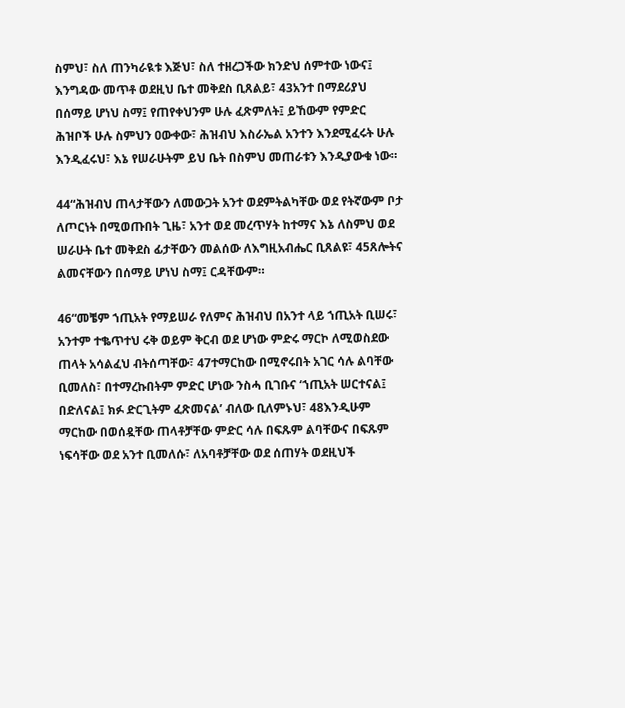ስምህ፣ ስለ ጠንካራዪቱ እጅህ፣ ስለ ተዘረጋችው ክንድህ ሰምተው ነውና፤ እንግዳው መጥቶ ወደዚህ ቤተ መቅደስ ቢጸልይ፣ 43አንተ በማደሪያህ በሰማይ ሆነህ ስማ፤ የጠየቀህንም ሁሉ ፈጽምለት፤ ይኸውም የምድር ሕዝቦች ሁሉ ስምህን ዐውቀው፣ ሕዝብህ እስራኤል አንተን እንደሚፈሩት ሁሉ እንዲፈሩህ፣ እኔ የሠራሁትም ይህ ቤት በስምህ መጠራቱን እንዲያውቁ ነው።

44“ሕዝብህ ጠላታቸውን ለመውጋት አንተ ወደምትልካቸው ወደ የትኛውም ቦታ ለጦርነት በሚወጡበት ጊዜ፣ አንተ ወደ መረጥሃት ከተማና እኔ ለስምህ ወደ ሠራሁት ቤተ መቅደስ ፊታቸውን መልሰው ለእግዚአብሔር ቢጸልዩ፣ 45ጸሎትና ልመናቸውን በሰማይ ሆነህ ስማ፤ ርዳቸውም።

46“መቼም ኀጢአት የማይሠራ የለምና ሕዝብህ በአንተ ላይ ኀጢአት ቢሠሩ፣ አንተም ተቈጥተህ ሩቅ ወይም ቅርብ ወደ ሆነው ምድሩ ማርኮ ለሚወስደው ጠላት አሳልፈህ ብትሰጣቸው፣ 47ተማርከው በሚኖሩበት አገር ሳሉ ልባቸው ቢመለስ፣ በተማረኩበትም ምድር ሆነው ንስሓ ቢገቡና ‘ኀጢአት ሠርተናል፤ በድለናል፤ ክፉ ድርጊትም ፈጽመናል’ ብለው ቢለምኑህ፣ 48እንዲሁም ማርከው በወሰዷቸው ጠላቶቻቸው ምድር ሳሉ በፍጹም ልባቸውና በፍጹም ነፍሳቸው ወደ አንተ ቢመለሱ፣ ለአባቶቻቸው ወደ ሰጠሃት ወደዚህች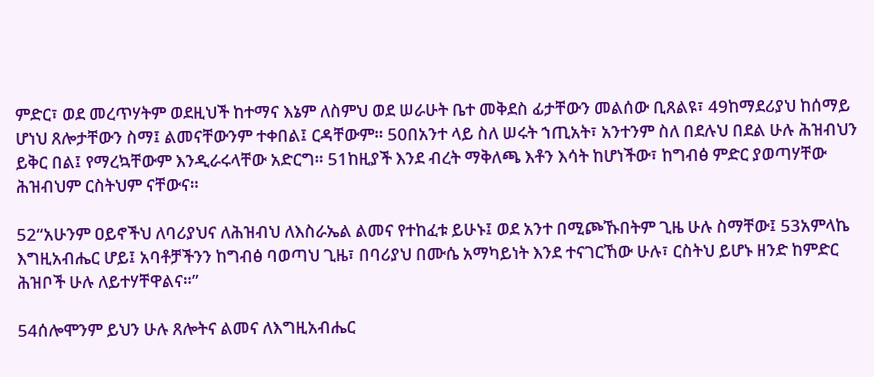ምድር፣ ወደ መረጥሃትም ወደዚህች ከተማና እኔም ለስምህ ወደ ሠራሁት ቤተ መቅደስ ፊታቸውን መልሰው ቢጸልዩ፣ 49ከማደሪያህ ከሰማይ ሆነህ ጸሎታቸውን ስማ፤ ልመናቸውንም ተቀበል፤ ርዳቸውም። 50በአንተ ላይ ስለ ሠሩት ኀጢአት፣ አንተንም ስለ በደሉህ በደል ሁሉ ሕዝብህን ይቅር በል፤ የማረኳቸውም እንዲራሩላቸው አድርግ። 51ከዚያች እንደ ብረት ማቅለጫ እቶን እሳት ከሆነችው፣ ከግብፅ ምድር ያወጣሃቸው ሕዝብህም ርስትህም ናቸውና።

52“አሁንም ዐይኖችህ ለባሪያህና ለሕዝብህ ለእስራኤል ልመና የተከፈቱ ይሁኑ፤ ወደ አንተ በሚጮኹበትም ጊዜ ሁሉ ስማቸው፤ 53አምላኬ እግዚአብሔር ሆይ፤ አባቶቻችንን ከግብፅ ባወጣህ ጊዜ፣ በባሪያህ በሙሴ አማካይነት እንደ ተናገርኸው ሁሉ፣ ርስትህ ይሆኑ ዘንድ ከምድር ሕዝቦች ሁሉ ለይተሃቸዋልና።”

54ሰሎሞንም ይህን ሁሉ ጸሎትና ልመና ለእግዚአብሔር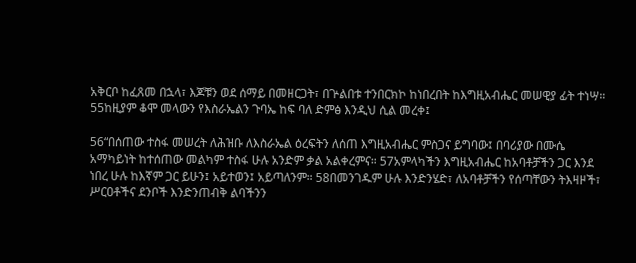አቅርቦ ከፈጸመ በኋላ፣ እጆቹን ወደ ሰማይ በመዘርጋት፣ በጕልበቱ ተንበርክኮ ከነበረበት ከእግዚአብሔር መሠዊያ ፊት ተነሣ። 55ከዚያም ቆሞ መላውን የእስራኤልን ጉባኤ ከፍ ባለ ድምፅ እንዲህ ሲል መረቀ፤

56“በሰጠው ተስፋ መሠረት ለሕዝቡ ለእስራኤል ዕረፍትን ለሰጠ እግዚአብሔር ምስጋና ይግባው፤ በባሪያው በሙሴ አማካይነት ከተሰጠው መልካም ተስፋ ሁሉ አንድም ቃል አልቀረምና። 57አምላካችን እግዚአብሔር ከአባቶቻችን ጋር እንደ ነበረ ሁሉ ከእኛም ጋር ይሁን፤ አይተወን፤ አይጣለንም። 58በመንገዱም ሁሉ እንድንሄድ፣ ለአባቶቻችን የሰጣቸውን ትእዛዞች፣ ሥርዐቶችና ደንቦች እንድንጠብቅ ልባችንን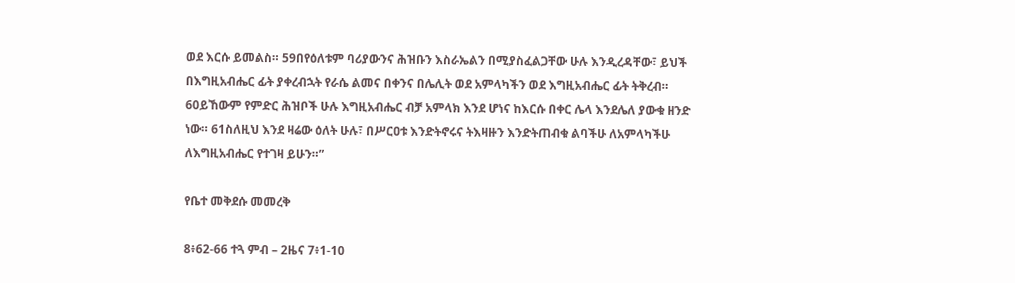ወደ እርሱ ይመልስ። 59በየዕለቱም ባሪያውንና ሕዝቡን እስራኤልን በሚያስፈልጋቸው ሁሉ እንዲረዳቸው፣ ይህች በእግዚአብሔር ፊት ያቀረብኋት የራሴ ልመና በቀንና በሌሊት ወደ አምላካችን ወደ እግዚአብሔር ፊት ትቅረብ። 60ይኸውም የምድር ሕዝቦች ሁሉ እግዚአብሔር ብቻ አምላክ እንደ ሆነና ከእርሱ በቀር ሌላ እንደሌለ ያውቁ ዘንድ ነው። 61ስለዚህ እንደ ዛሬው ዕለት ሁሉ፣ በሥርዐቱ እንድትኖሩና ትእዛዙን እንድትጠብቁ ልባችሁ ለአምላካችሁ ለእግዚአብሔር የተገዛ ይሁን።”

የቤተ መቅደሱ መመረቅ

8፥62-66 ተጓ ምብ – 2ዜና 7፥1-10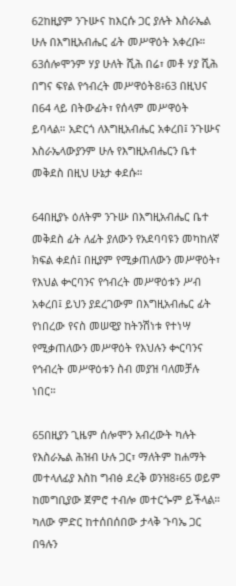62ከዚያም ንጉሡና ከእርሱ ጋር ያሉት እስራኤል ሁሉ በእግዚአብሔር ፊት መሥዋዕት አቀረቡ። 63ሰሎሞንም ሃያ ሁለት ሺሕ በሬ፣ መቶ ሃያ ሺሕ በግና ፍየል የኅብረት መሥዋዕት8፥63 በዚህና በ64 ላይ በትውፊት፣ የሰላም መሥዋዕት ይባላል። አድርጎ ለእግዚአብሔር አቀረበ፤ ንጉሡና እስራኤላውያንም ሁሉ የእግዚአብሔርን ቤተ መቅደስ በዚህ ሁኔታ ቀደሱ።

64በዚያኑ ዕለትም ንጉሡ በእግዚአብሔር ቤተ መቅደስ ፊት ለፊት ያለውን የአደባባዩን መካከለኛ ክፍል ቀደሰ፤ በዚያም የሚቃጠለውን መሥዋዕት፣ የእህል ቍርባንና የኅብረት መሥዋዕቱን ሥብ አቀረበ፤ ይህን ያደረገውም በእግዚአብሔር ፊት የነበረው የናስ መሠዊያ ከትንሽነቱ የተነሣ የሚቃጠለውን መሥዋዕት የእህሉን ቍርባንና የኅብረት መሥዋዕቱን ስብ መያዝ ባለመቻሉ ነበር።

65በዚያን ጊዜም ሰሎሞን አብረውት ካሉት የእስራኤል ሕዝብ ሁሉ ጋር፣ ማለትም ከሐማት መተላለፊያ እስከ ግብፅ ደረቅ ወንዝ8፥65 ወይም ከመግቢያው ጀምሮ ተብሎ መተርጐም ይችላል። ካለው ምድር ከተሰበሰበው ታላቅ ጉባኤ ጋር በዓሉን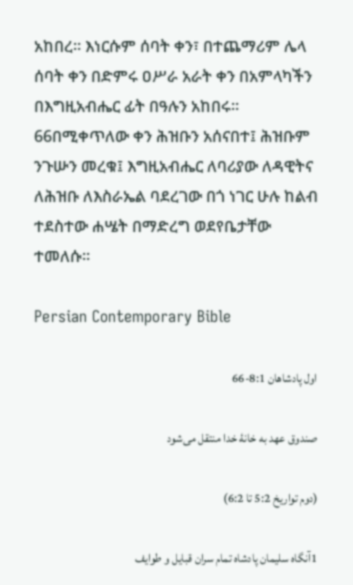አከበረ። እነርሱም ሰባት ቀን፣ በተጨማሪም ሌላ ሰባት ቀን በድምሩ ዐሥራ አራት ቀን በአምላካችን በእግዚአብሔር ፊት በዓሉን አከበሩ። 66በሚቀጥለው ቀን ሕዝቡን አሰናበተ፤ ሕዝቡም ንጉሡን መረቁ፤ እግዚአብሔር ለባሪያው ለዳዊትና ለሕዝቡ ለእስራኤል ባደረገው በጎ ነገር ሁሉ ከልብ ተደስተው ሐሤት በማድረግ ወደየቤታቸው ተመለሱ።

Persian Contemporary Bible

اول پادشاهان 8:1-66

صندوق عهد به خانهٔ خدا منتقل می‌شود

(دوم تواريخ 5:2 تا 6:2)

1آنگاه سليمان پادشاه تمام سران قبايل و طوايف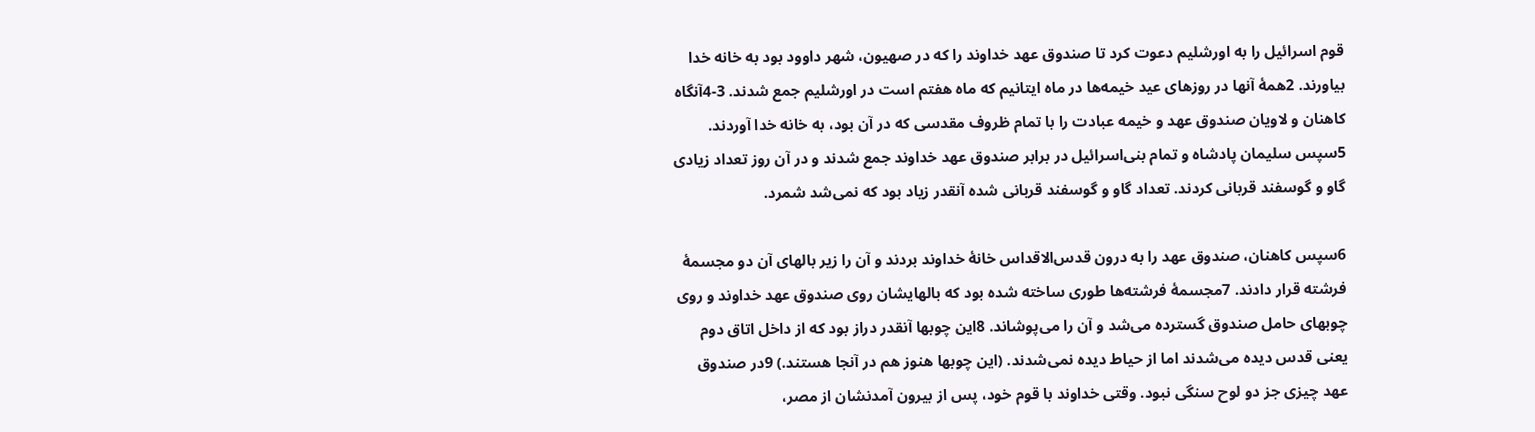قوم اسرائيل را به اورشليم دعوت كرد تا صندوق عهد خداوند را كه در صهيون، شهر داوود بود به خانه خدا بياورند. 2همهٔ آنها در روزهای عيد خيمه‌ها در ماه ايتانيم كه ماه هفتم است در اورشليم جمع شدند. 3-4آنگاه كاهنان و لاويان صندوق عهد و خيمه عبادت را با تمام ظروف مقدسی كه در آن بود، به خانه خدا آوردند. 5سپس سليمان پادشاه و تمام بنی‌اسرائيل در برابر صندوق عهد خداوند جمع شدند و در آن روز تعداد زيادی گاو و گوسفند قربانی كردند. تعداد گاو و گوسفند قربانی شده آنقدر زياد بود كه نمی‌شد شمرد.

6سپس كاهنان، صندوق عهد را به درون قدس‌الاقداس خانهٔ خداوند بردند و آن را زير بالهای آن دو مجسمهٔ فرشته قرار دادند. 7مجسمهٔ فرشته‌ها طوری ساخته شده بود كه بالهايشان روی صندوق عهد خداوند و روی چوبهای حامل صندوق گسترده می‌شد و آن را می‌پوشاند. 8اين چوبها آنقدر دراز بود كه از داخل اتاق دوم يعنی قدس ديده می‌شدند اما از حياط ديده نمی‌شدند. (اين چوبها هنوز هم در آنجا هستند.) 9در صندوق عهد چيزی جز دو لوح سنگی نبود. وقتی خداوند با قوم خود، پس از بيرون آمدنشان از مصر،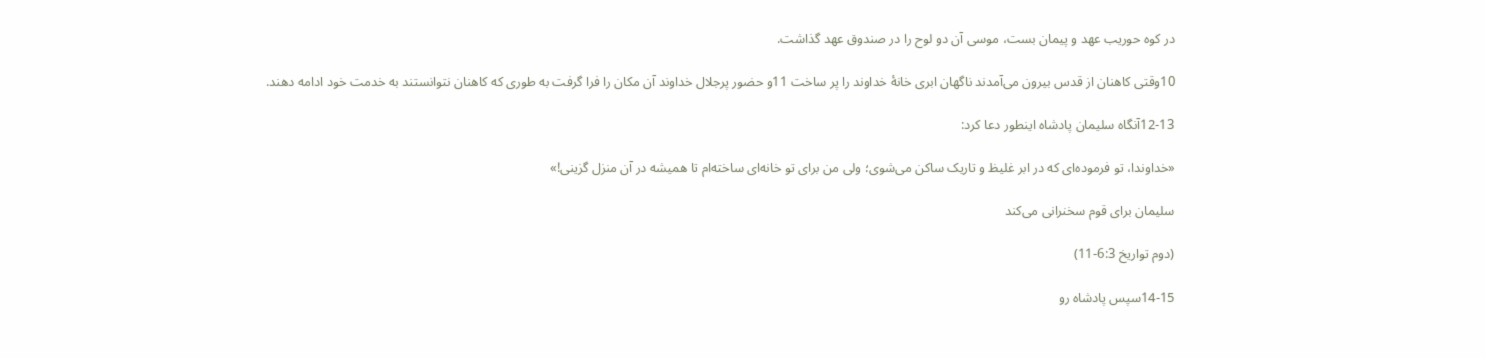در كوه حوريب عهد و پيمان بست، موسی آن دو لوح را در صندوق عهد گذاشت.

10وقتی كاهنان از قدس بيرون می‌آمدند ناگهان ابری خانهٔ خداوند را پر ساخت 11و حضور پرجلال خداوند آن مكان را فرا گرفت به طوری كه كاهنان نتوانستند به خدمت خود ادامه دهند.

12-13آنگاه سليمان پادشاه اينطور دعا كرد:

«خداوندا، تو فرموده‌ای كه در ابر غليظ و تاريک ساكن می‌شوی؛ ولی من برای تو خانه‌ای ساخته‌ام تا هميشه در آن منزل گزينی!»

سليمان برای قوم سخنرانی می‌كند

(دوم تواريخ 6:3-11)

14-15سپس پادشاه رو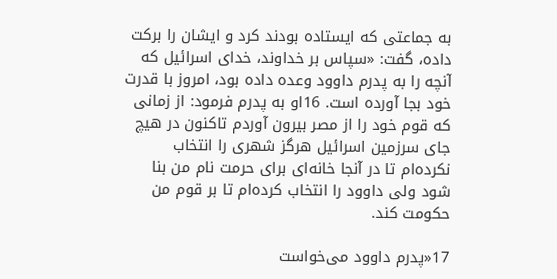به جماعتی كه ايستاده بودند كرد و ايشان را بركت داده، گفت: «سپاس بر خداوند، خدای اسرائيل كه آنچه را به پدرم داوود وعده داده بود، امروز با قدرت خود بجا آورده است. 16او به پدرم فرمود: از زمانی كه قوم خود را از مصر بيرون آوردم تاكنون در هيچ جای سرزمين اسرائيل هرگز شهری را انتخاب نكرده‌ام تا در آنجا خانه‌ای برای حرمت نام من بنا شود ولی داوود را انتخاب كرده‌ام تا بر قوم من حكومت كند.

17«پدرم داوود می‌خواست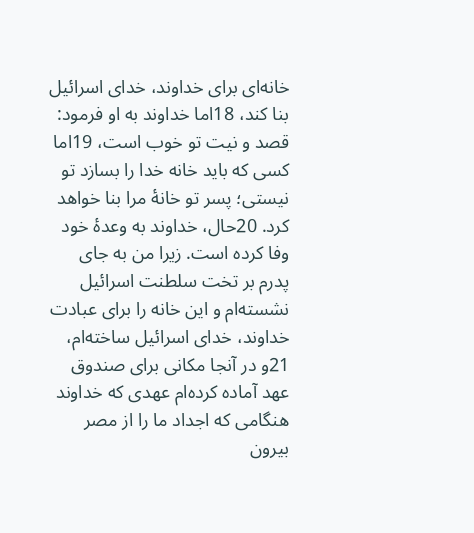خانه‌ای برای خداوند، خدای اسرائيل بنا كند، 18اما خداوند به او فرمود: قصد و نيت تو خوب است، 19اما كسی كه بايد خانه خدا را بسازد تو نيستی؛ پسر تو خانهٔ مرا بنا خواهد كرد. 20حال، خداوند به وعدهٔ خود وفا كرده است. زيرا من به جای پدرم بر تخت سلطنت اسرائيل نشسته‌ام و اين خانه را برای عبادت خداوند، خدای اسرائيل ساخته‌ام، 21و در آنجا مكانی برای صندوق عهد آماده كرده‌ام عهدی كه خداوند هنگامی كه اجداد ما را از مصر بيرون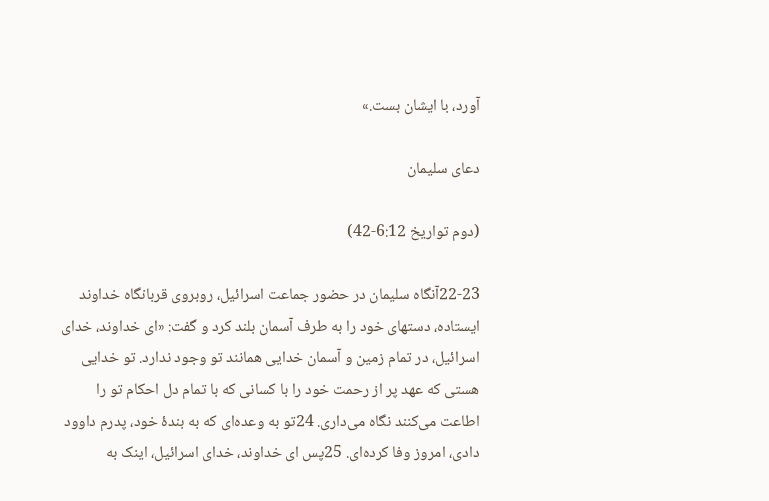آورد، با ايشان بست.»

دعای سليمان

(دوم تواريخ 6:12-42)

22-23آنگاه سليمان در حضور جماعت اسرائيل، روبروی قربانگاه خداوند ايستاده، دستهای خود را به طرف آسمان بلند كرد و گفت: «ای خداوند، خدای اسرائيل، در تمام زمين و آسمان خدايی همانند تو وجود ندارد. تو خدايی هستی كه عهد پر از رحمت خود را با كسانی كه با تمام دل احكام تو را اطاعت می‌كنند نگاه می‌داری. 24تو به وعده‌ای كه به بندهٔ خود، پدرم داوود دادی، امروز وفا كرده‌ای. 25پس ای خداوند، خدای اسرائيل، اينک به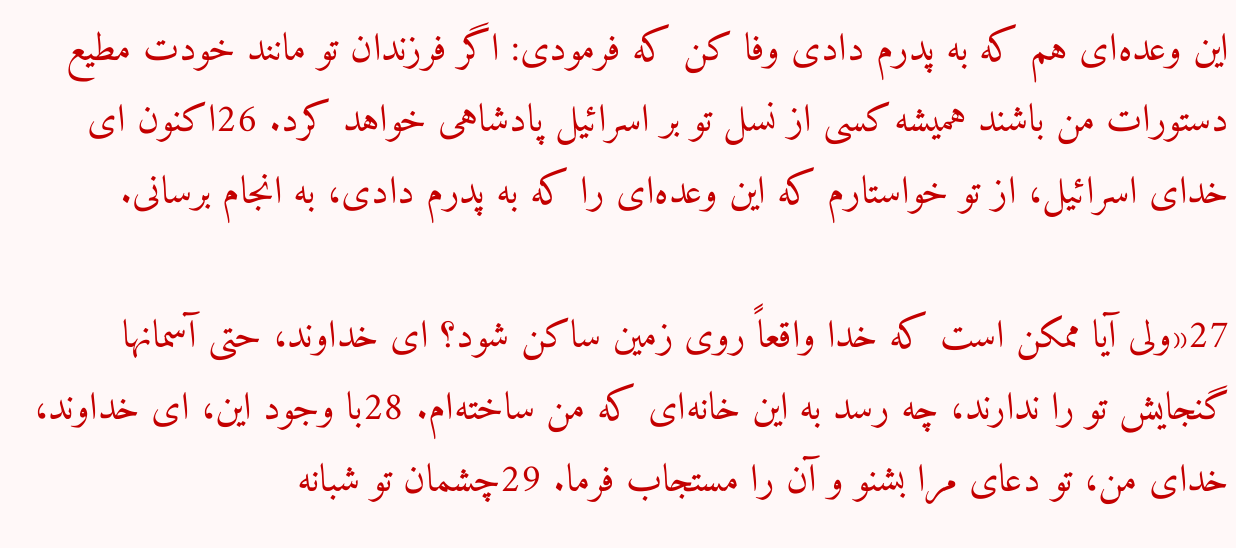اين وعده‌ای هم كه به پدرم دادی وفا كن كه فرمودی: اگر فرزندان تو مانند خودت مطيع دستورات من باشند هميشه کسی از نسل تو بر اسرائيل پادشاهی خواهد كرد. 26اكنون ای خدای اسرائيل، از تو خواستارم كه اين وعده‌ای را كه به پدرم دادی، به انجام برسانی.

27«ولی آيا ممكن است كه خدا واقعاً روی زمين ساكن شود؟ ای خداوند، حتی آسمانها گنجايش تو را ندارند، چه رسد به اين خانه‌ای كه من ساخته‌ام. 28با وجود اين، ای خداوند، خدای من، تو دعای مرا بشنو و آن را مستجاب فرما. 29چشمان تو شبانه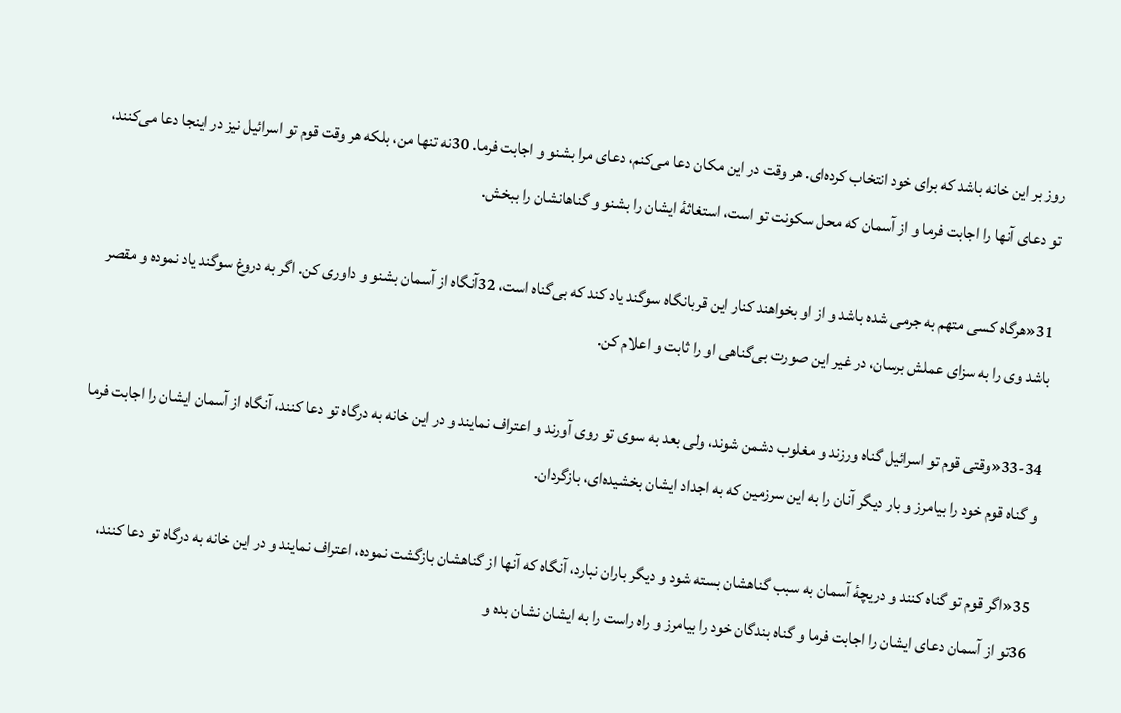روز بر اين خانه باشد كه برای خود انتخاب كرده‌ای. هر وقت در اين مكان دعا می‌كنم، دعای مرا بشنو و اجابت فرما. 30نه تنها من، بلكه هر وقت قوم تو اسرائيل نيز در اينجا دعا می‌كنند، تو دعای آنها را اجابت فرما و از آسمان كه محل سكونت تو است، استغاثهٔ ايشان را بشنو و گناهانشان را ببخش.

31«هرگاه كسی متهم به جرمی شده باشد و از او بخواهند كنار اين قربانگاه سوگند ياد كند كه بی‌گناه است، 32آنگاه از آسمان بشنو و داوری كن. اگر به دروغ سوگند ياد نموده و مقصر باشد وی را به سزای عملش برسان، در غير اين صورت بی‌گناهی او را ثابت و اعلام كن.

33-34«وقتی قوم تو اسرائيل گناه ورزند و مغلوب دشمن شوند، ولی بعد به سوی تو روی آورند و اعتراف نمايند و در اين خانه به درگاه تو دعا كنند، آنگاه از آسمان ايشان را اجابت فرما و گناه قوم خود را بيامرز و بار ديگر آنان را به اين سرزمين كه به اجداد ايشان بخشيده‌ای، بازگردان.

35«اگر قوم تو گناه كنند و دريچهٔ آسمان به سبب گناهشان بسته شود و ديگر باران نبارد، آنگاه كه آنها از گناهشان بازگشت نموده، اعتراف نمايند و در اين خانه به درگاه تو دعا كنند، 36تو از آسمان دعای ايشان را اجابت فرما و گناه بندگان خود را بيامرز و راه راست را به ايشان نشان بده و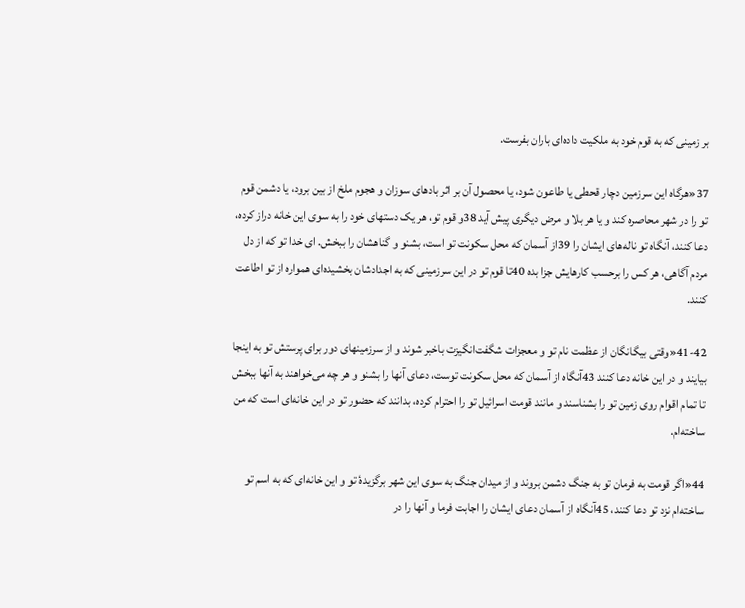بر زمينی كه به قوم خود به ملكيت داده‌ای باران بفرست.

37«هرگاه اين سرزمين دچار قحطی يا طاعون شود، يا محصول آن بر اثر بادهای سوزان و هجوم ملخ از بين برود، يا دشمن قوم تو را در شهر محاصره كند و يا هر بلا و مرض ديگری پيش آيد 38و قوم تو، هر يک دستهای خود را به سوی اين خانه دراز كرده، دعا كنند، آنگاه تو ناله‌های ايشان را 39از آسمان كه محل سكونت تو است، بشنو و گناهشان را ببخش. ای خدا تو كه از دل مردم آگاهی، هر كس را برحسب كارهايش جزا بده 40تا قوم تو در اين سرزمينی كه به اجدادشان بخشيده‌ای همواره از تو اطاعت كنند.

41-42«وقتی بيگانگان از عظمت نام تو و معجزات شگفت‌انگيزت باخبر شوند و از سرزمينهای دور برای پرستش تو به اينجا بيايند و در اين خانه دعا كنند 43آنگاه از آسمان كه محل سكونت توست، دعای آنها را بشنو و هر چه می‌خواهند به آنها ببخش تا تمام اقوام روی زمين تو را بشناسند و مانند قومت اسرائيل تو را احترام كرده، بدانند كه حضور تو در اين خانه‌ای است كه من ساخته‌ام.

44«اگر قومت به فرمان تو به جنگ دشمن بروند و از ميدان جنگ به سوی اين شهر برگزيدهٔ تو و اين خانه‌ای كه به اسم تو ساخته‌ام نزد تو دعا كنند، 45آنگاه از آسمان دعای ايشان را اجابت فرما و آنها را در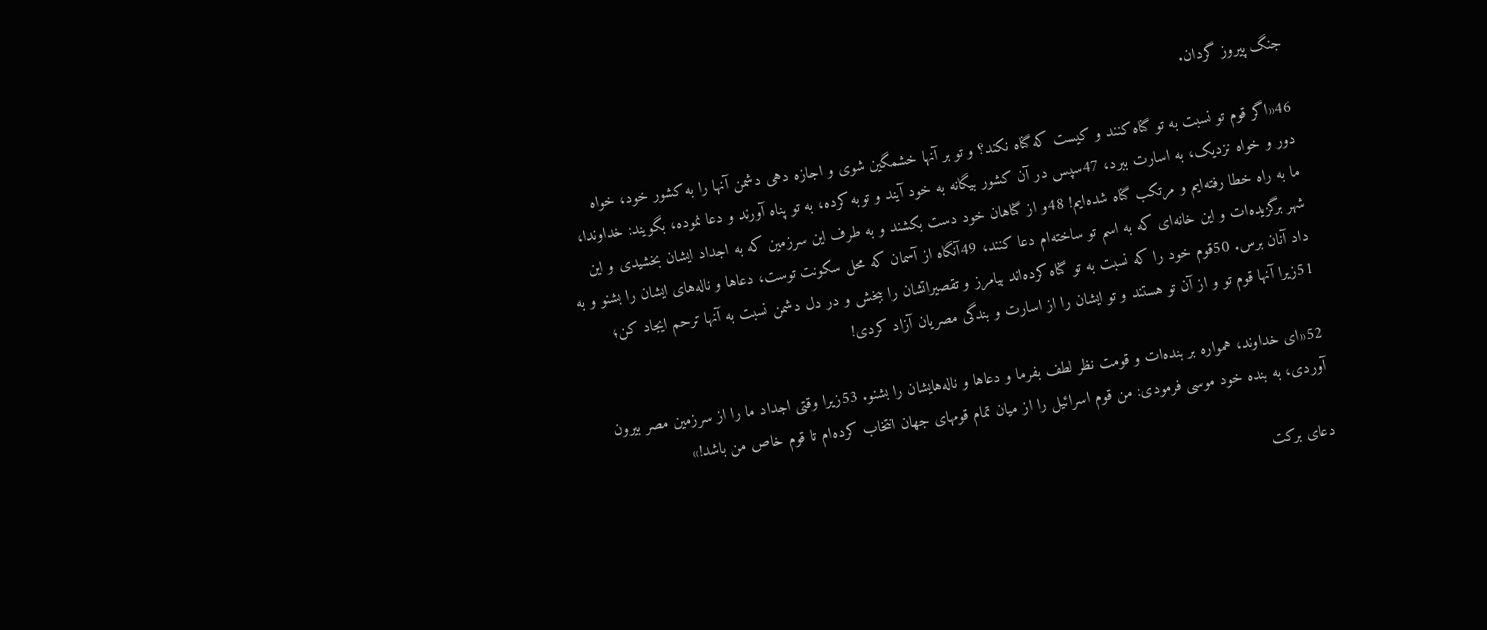جنگ پيروز گردان.

46«اگر قوم تو نسبت به تو گناه كنند و كيست كه گناه نكند؟ و تو بر آنها خشمگين شوی و اجازه دهی دشمن آنها را به كشور خود، خواه دور و خواه نزديک، به اسارت ببرد، 47سپس در آن كشور بيگانه به خود آيند و توبه كرده، به تو پناه آورند و دعا نموده، بگويند: خداوندا، ما به راه خطا رفته‌ايم و مرتكب گناه شده‌ايم! 48و از گناهان خود دست بكشند و به طرف اين سرزمين كه به اجداد ايشان بخشيدی و اين شهر برگزيده‌ات و اين خانه‌ای كه به اسم تو ساخته‌ام دعا كنند، 49آنگاه از آسمان كه محل سكونت توست، دعاها و ناله‌های ايشان را بشنو و به داد آنان برس. 50قوم خود را كه نسبت به تو گناه كرده‌اند بيامرز و تقصيراتشان را ببخش و در دل دشمن نسبت به آنها ترحم ايجاد كن؛ 51زيرا آنها قوم تو و از آن تو هستند و تو ايشان را از اسارت و بندگی مصریان آزاد كردی!

52«ای خداوند، همواره بر بنده‌ات و قومت نظر لطف بفرما و دعاها و ناله‌هايشان را بشنو. 53زيرا وقتی اجداد ما را از سرزمين مصر بيرون آوردی، به بنده خود موسی فرمودی: من قوم اسرائيل را از ميان تمام قومهای جهان انتخاب كرده‌ام تا قوم خاص من باشد!»

دعای بركت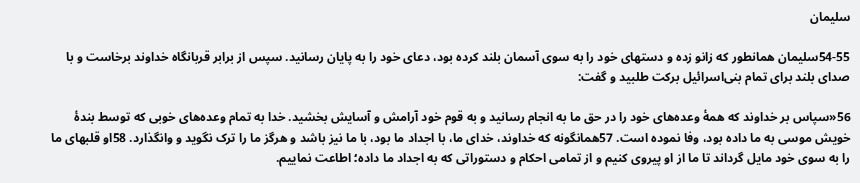سليمان

54-55سليمان همانطور كه زانو زده و دستهای خود را به سوی آسمان بلند كرده بود، دعای خود را به پايان رسانيد. سپس از برابر قربانگاه خداوند برخاست و با صدای بلند برای تمام بنی‌اسرائيل بركت طلبيد و گفت:

56«سپاس بر خداوند كه همهٔ وعده‌های خود را در حق ما به انجام رسانيد و به قوم خود آرامش و آسايش بخشيد. خدا به تمام وعده‌های خوبی كه توسط بندهٔ خويش موسی به ما داده بود، وفا نموده است. 57همانگونه كه خداوند، خدای ما، با اجداد ما بود، با ما نيز باشد و هرگز ما را ترک نگويد و وانگذارد. 58او قلبهای ما را به سوی خود مايل گرداند تا ما از او پيروی كنيم و از تمامی احكام و دستوراتی كه به اجداد ما داده؛ اطاعت نماييم.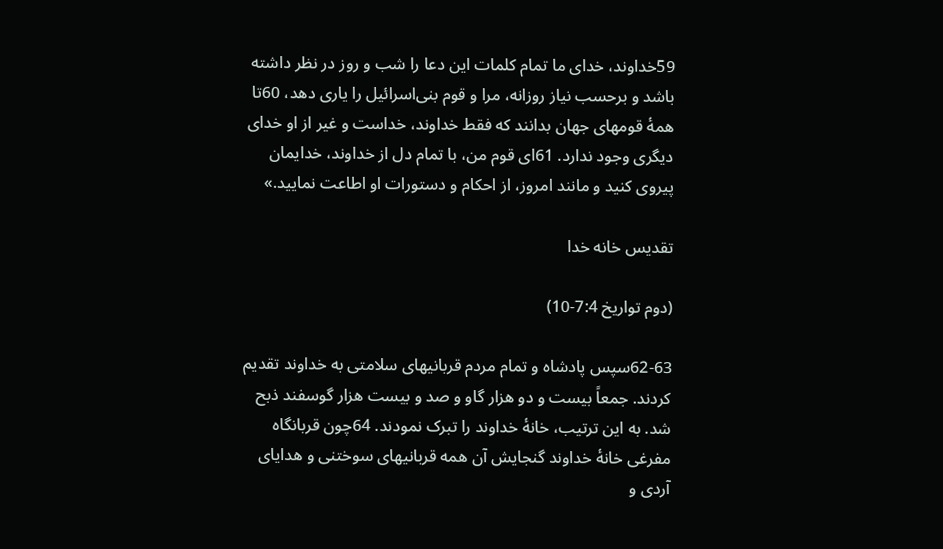59خداوند، خدای ما تمام كلمات اين دعا را شب و روز در نظر داشته باشد و برحسب نياز روزانه، مرا و قوم بنی‌اسرائيل را ياری دهد، 60تا همهٔ قومهای جهان بدانند كه فقط خداوند، خداست و غير از او خدای ديگری وجود ندارد. 61ای قوم من، با تمام دل از خداوند، خدايمان پيروی كنيد و مانند امروز، از احكام و دستورات او اطاعت نماييد.»

تقديس خانه خدا

(دوم تواريخ 7:4-10)

62-63سپس پادشاه و تمام مردم قربانیهای سلامتی به خداوند تقديم كردند. جمعاً بيست و دو هزار گاو و صد و بيست هزار گوسفند ذبح شد. به اين ترتيب، خانهٔ خداوند را تبرک نمودند. 64چون قربانگاه مفرغی خانهٔ خداوند گنجايش آن همه قربانیهای سوختنی و هدايای آردی و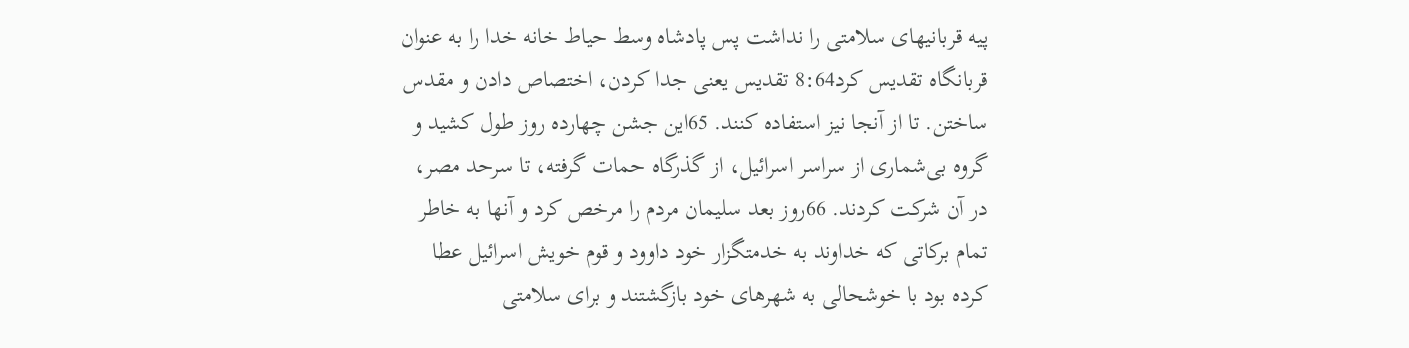پيه قربانیهای سلامتی را نداشت پس پادشاه وسط حياط خانه خدا را به عنوان قربانگاه تقديس كرد8:64 تقديس يعنی جدا کردن، اختصاص دادن و مقدس ساختن. تا از آنجا نيز استفاده كنند. 65اين جشن چهارده روز طول كشيد و گروه بی‌شماری از سراسر اسرائيل، از گذرگاه حمات گرفته، تا سرحد مصر، در آن شركت كردند. 66روز بعد سليمان مردم را مرخص كرد و آنها به خاطر تمام بركاتی كه خداوند به خدمتگزار خود داوود و قوم خويش اسرائيل عطا كرده بود با خوشحالی به شهرهای خود بازگشتند و برای سلامتی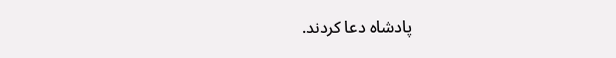پادشاه دعا كردند.